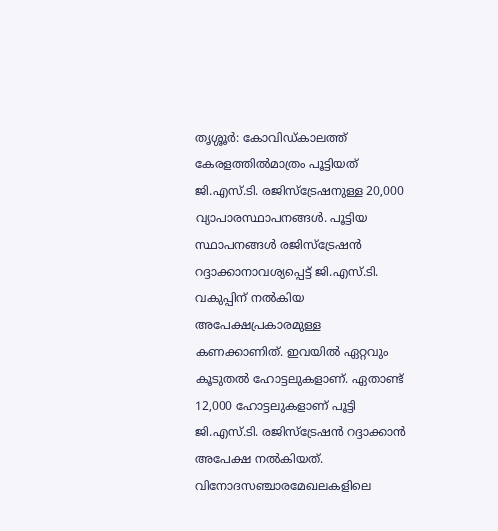തൃശ്ശൂർ: കോവിഡ്കാലത്ത് കേരളത്തിൽമാത്രം പൂട്ടിയത് ജി.എസ്.ടി. രജിസ്ട്രേഷനുള്ള 20,000 വ്യാപാരസ്ഥാപനങ്ങൾ. പൂട്ടിയ സ്ഥാപനങ്ങൾ രജിസ്ട്രേഷൻ റദ്ദാക്കാനാവശ്യപ്പെട്ട് ജി.എസ്.ടി. വകുപ്പിന് നൽകിയ അപേക്ഷപ്രകാരമുള്ള കണക്കാണിത്. ഇവയിൽ ഏറ്റവും കൂടുതൽ ഹോട്ടലുകളാണ്. ഏതാണ്ട് 12,000 ഹോട്ടലുകളാണ് പൂട്ടി ജി.എസ്.ടി. രജിസ്ട്രേഷൻ റദ്ദാക്കാൻ അപേക്ഷ നൽകിയത്. വിനോദസഞ്ചാരമേഖലകളിലെ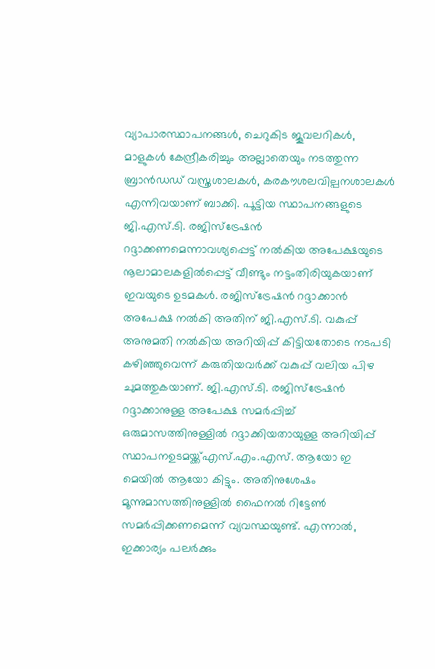വ്യാപാരസ്ഥാപനങ്ങൾ, ചെറുകിട ജൂവലറികൾ, മാളുകൾ കേന്ദ്രീകരിച്ചും അല്ലാതെയും നടത്തുന്ന ബ്രാൻഡഡ് വസ്ത്രശാലകൾ, കരകൗശലവില്പനശാലകൾ എന്നിവയാണ് ബാക്കി. പൂട്ടിയ സ്ഥാപനങ്ങളുടെ ജി.എസ്.ടി. രജിസ്ട്രേഷൻ റദ്ദാക്കണമെന്നാവശ്യപ്പെട്ട് നൽകിയ അപേക്ഷയുടെ നൂലാമാലകളിൽപ്പെട്ട് വീണ്ടും നട്ടംതിരിയുകയാണ് ഇവയുടെ ഉടമകൾ. രജിസ്ട്രേഷൻ റദ്ദാക്കാൻ അപേക്ഷ നൽകി അതിന് ജി.എസ്.ടി. വകുപ്പ് അനുമതി നൽകിയ അറിയിപ്പ് കിട്ടിയതോടെ നടപടി കഴിഞ്ഞുവെന്ന് കരുതിയവർക്ക് വകുപ്പ് വലിയ പിഴ ചുമത്തുകയാണ്. ജി.എസ്.ടി. രജിസ്ട്രേഷൻ റദ്ദാക്കാനുള്ള അപേക്ഷ സമർപ്പിച്ച് ഒരുമാസത്തിനുള്ളിൽ റദ്ദാക്കിയതായുള്ള അറിയിപ്പ് സ്ഥാപനഉടമയ്ക്ക്എസ്.എം.എസ്. ആയോ ഇ മെയിൽ ആയോ കിട്ടും. അതിനുശേഷം മൂന്നുമാസത്തിനുള്ളിൽ ഫൈനൽ റിട്ടേൺ സമർപ്പിക്കണമെന്ന് വ്യവസ്ഥയുണ്ട്. എന്നാൽ, ഇക്കാര്യം പലർക്കും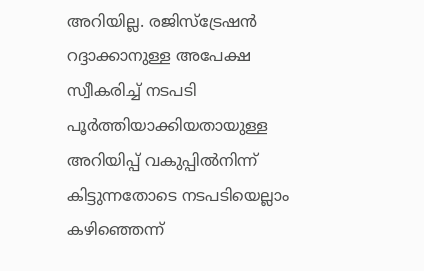അറിയില്ല. രജിസ്ട്രേഷൻ റദ്ദാക്കാനുള്ള അപേക്ഷ സ്വീകരിച്ച് നടപടി പൂർത്തിയാക്കിയതായുള്ള അറിയിപ്പ് വകുപ്പിൽനിന്ന് കിട്ടുന്നതോടെ നടപടിയെല്ലാം കഴിഞ്ഞെന്ന്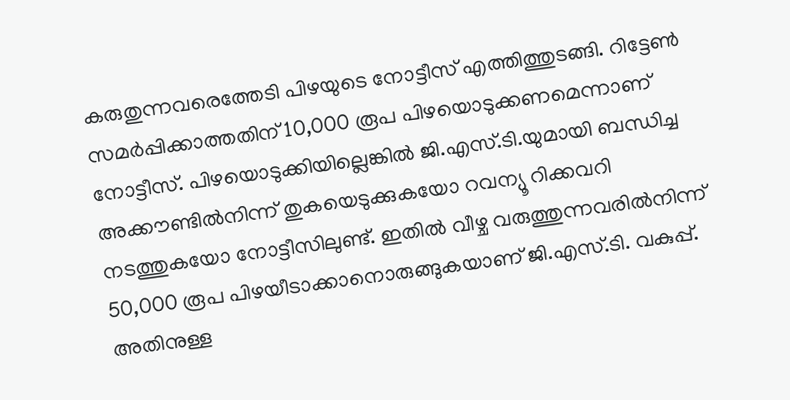കരുതുന്നവരെത്തേടി പിഴയുടെ നോട്ടീസ് എത്തിത്തുടങ്ങി. റിട്ടേൺ സമർപ്പിക്കാത്തതിന് 10,000 രൂപ പിഴയൊടുക്കണമെന്നാണ് നോട്ടീസ്. പിഴയൊടുക്കിയില്ലെങ്കിൽ ജി.എസ്.ടി.യുമായി ബന്ധിച്ച അക്കൗണ്ടിൽനിന്ന് തുകയെടുക്കുകയോ റവന്യൂ റിക്കവറി നടത്തുകയോ നോട്ടീസിലുണ്ട്. ഇതിൽ വീഴ്ച വരുത്തുന്നവരിൽനിന്ന് 50,000 രൂപ പിഴയീടാക്കാനൊരുങ്ങുകയാണ് ജി.എസ്.ടി. വകുപ്പ്. അതിനുള്ള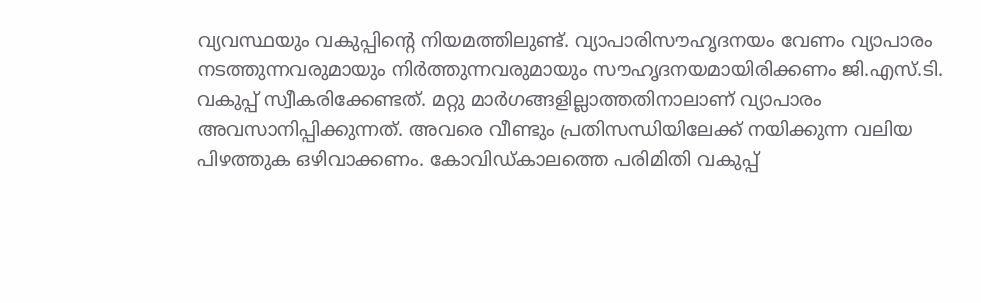വ്യവസ്ഥയും വകുപ്പിന്റെ നിയമത്തിലുണ്ട്. വ്യാപാരിസൗഹൃദനയം വേണം വ്യാപാരം നടത്തുന്നവരുമായും നിർത്തുന്നവരുമായും സൗഹൃദനയമായിരിക്കണം ജി.എസ്.ടി. വകുപ്പ് സ്വീകരിക്കേണ്ടത്. മറ്റു മാർഗങ്ങളില്ലാത്തതിനാലാണ് വ്യാപാരം അവസാനിപ്പിക്കുന്നത്. അവരെ വീണ്ടും പ്രതിസന്ധിയിലേക്ക് നയിക്കുന്ന വലിയ പിഴത്തുക ഒഴിവാക്കണം. കോവിഡ്കാലത്തെ പരിമിതി വകുപ്പ്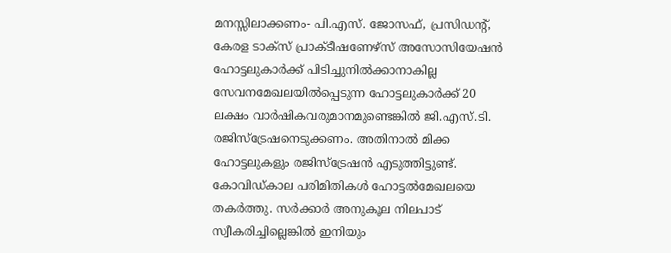മനസ്സിലാക്കണം- പി.എസ്. ജോസഫ്, പ്രസിഡന്റ്, കേരള ടാക്സ് പ്രാക്ടീഷണേഴ്സ് അസോസിയേഷൻ ഹോട്ടലുകാർക്ക് പിടിച്ചുനിൽക്കാനാകില്ല സേവനമേഖലയിൽപ്പെടുന്ന ഹോട്ടലുകാർക്ക് 20 ലക്ഷം വാർഷികവരുമാനമുണ്ടെങ്കിൽ ജി.എസ്.ടി. രജിസ്ട്രേഷനെടുക്കണം. അതിനാൽ മിക്ക ഹോട്ടലുകളും രജിസ്ട്രേഷൻ എടുത്തിട്ടുണ്ട്. കോവിഡ്കാല പരിമിതികൾ ഹോട്ടൽമേഖലയെ തകർത്തു. സർക്കാർ അനുകൂല നിലപാട് സ്വീകരിച്ചില്ലെങ്കിൽ ഇനിയും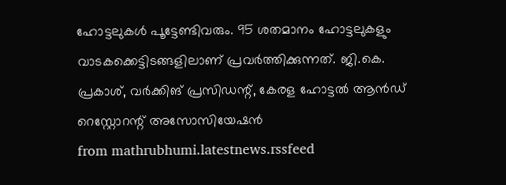ഹോട്ടലുകൾ പൂട്ടേണ്ടിവരും. 95 ശതമാനം ഹോട്ടലുകളും വാടകക്കെട്ടിടങ്ങളിലാണ് പ്രവർത്തിക്കുന്നത്. ജി.കെ. പ്രകാശ്, വർക്കിങ് പ്രസിഡന്റ്, കേരള ഹോട്ടൽ ആൻഡ് റെസ്റ്റോറന്റ് അസോസിയേഷൻ
from mathrubhumi.latestnews.rssfeed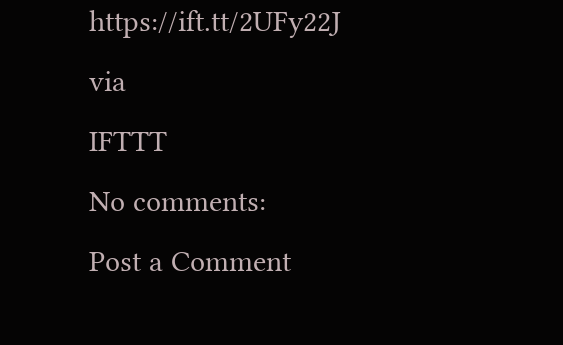https://ift.tt/2UFy22J
via
IFTTT
No comments:
Post a Comment